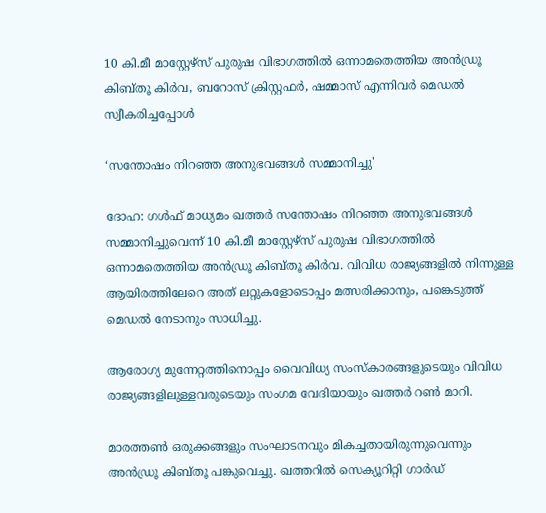10 കി.മീ മാസ്റ്റേഴ്സ് പുരുഷ വിഭാഗത്തിൽ ഒന്നാമതെത്തിയ അൻഡ്രൂ കിബ്തൂ കിർവ, ബറോസ് ക്രിസ്റ്റഫർ, ഷമ്മാസ് എന്നിവർ മെഡൽ സ്വീകരിച്ചപ്പോൾ

‘സന്തോഷം നിറഞ്ഞ അനുഭവങ്ങൾ സമ്മാനിച്ചു'

ദോഹ: ഗൾഫ് മാധ്യമം ഖത്തർ സന്തോഷം നിറഞ്ഞ അനുഭവങ്ങൾ സമ്മാനിച്ചുവെന്ന് 10 കി.മീ മാസ്റ്റേഴ്സ് പുരുഷ വിഭാഗത്തിൽ ഒന്നാമതെത്തിയ അൻഡ്രൂ കിബ്തൂ കിർവ. വിവിധ രാജ്യങ്ങളിൽ നിന്നുള്ള ആയിരത്തിലേറെ അത് ലറ്റുകളോടൊപ്പം മത്സരിക്കാനും, പങ്കെടുത്ത് മെഡൽ നേടാനും സാധിച്ചു.

ആരോഗ്യ മുന്നേറ്റത്തിനൊപ്പം വൈവിധ്യ സംസ്കാരങ്ങളുടെയും വിവിധ രാജ്യങ്ങളിലുള്ളവരുടെയും സംഗമ വേദിയായും ഖത്തർ റൺ മാറി.

മാരത്തൺ ഒരുക്കങ്ങളും സംഘാടനവും മികച്ചതായിരുന്നുവെന്നും അൻഡ്രൂ കിബ്തൂ പങ്കുവെച്ചു. ഖത്തറിൽ സെക്യൂറിറ്റി ഗാർഡ്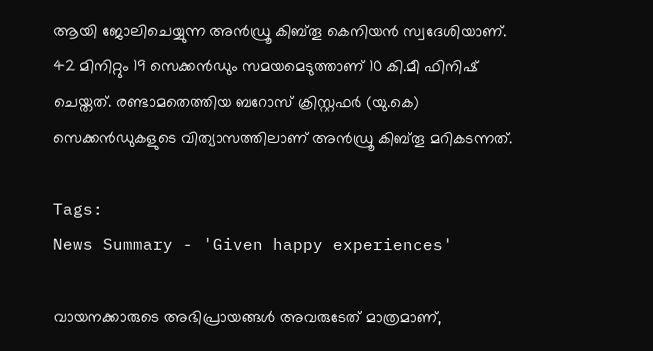ആയി ജോലിചെയ്യുന്ന അൻഡ്രൂ കിബ്തൂ കെനിയൻ സ്വദേശിയാണ്. 42 മിനിറ്റും 19 സെക്കൻഡും സമയമെടുത്താണ് 10 കി.മീ ഫിനിഷ് ചെയ്തത്. രണ്ടാമതെത്തിയ ബറോസ് ക്രിസ്റ്റഫർ (യു.കെ) സെക്കൻഡുകളുടെ വിത്യാസത്തിലാണ് അൻഡ്രൂ കിബ്തൂ മറികടന്നത്.

Tags:
News Summary - 'Given happy experiences'

വായനക്കാരുടെ അഭിപ്രായങ്ങള്‍ അവരുടേത് മാത്രമാണ്,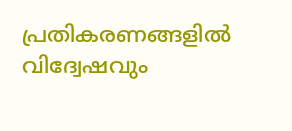പ്രതികരണങ്ങളിൽ വിദ്വേഷവും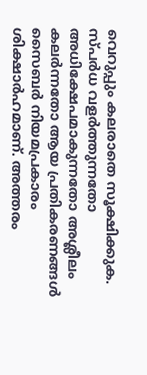വെറുപ്പും കലരാതെ സൂക്ഷിക്കുക. സ്പർധ വളർത്തുന്നതോ അധിക്ഷേപമാകുന്നതോ അശ്ലീലം കലർന്നതോ ആയ പ്രതികരണങ്ങൾ സൈബർ നിയമപ്രകാരം ശിക്ഷാർഹമാണ്. അത്തരം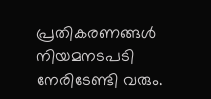പ്രതികരണങ്ങൾ നിയമനടപടി നേരിടേണ്ടി വരും.